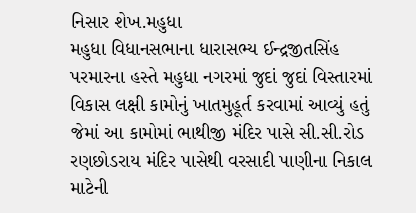નિસાર શેખ.મહુધા
મહુધા વિધાનસભાના ધારાસભ્ય ઈન્દ્રજીતસિંહ પરમારના હસ્તે મહુધા નગરમાં જુદાં જુદાં વિસ્તારમાં વિકાસ લક્ષી કામોનું ખાતમુહૂર્ત કરવામાં આવ્યું હતું જેમાં આ કામોમાં ભાથીજી મંદિર પાસે સી.સી.રોડ રણછોડરાય મંદિર પાસેથી વરસાદી પાણીના નિકાલ માટેની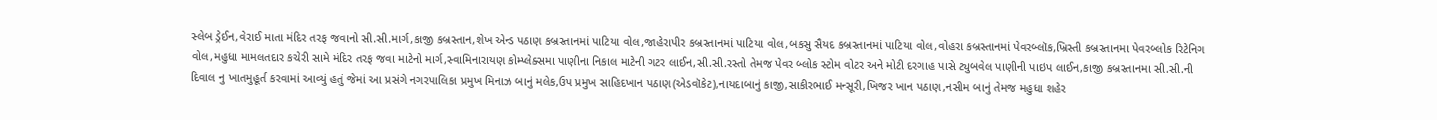સ્લેબ ડ્રેઈન,વેરાઈ માતા મંદિર તરફ જવાનો સી.સી.માર્ગ,કાજી કબ્રસ્તાન,શેખ એન્ડ પઠાણ કબ્રસ્તાનમાં પાટિયા વોલ,જાહેરાપીર કબ્રસ્તાનમાં પાટિયા વોલ,બકસુ સૈયદ કબ્રસ્તાનમાં પાટિયા વોલ,વોહરા કબ્રસ્તાનમાં પેવરબ્લૉક,ખ્રિસ્તી કબ્રસ્તાનમા પેવરબ્લોક રિટેનિગ વોલ,મહુધા મામલતદાર કચેરી સામે મંદિર તરફ જવા માટેનો માર્ગ,સ્વામિનારાયણ કોમ્પ્લેક્સમા પાણીના નિકાલ માટેની ગટર લાઈન,સી.સી.રસ્તો તેમજ પેવર બ્લોક સ્ટોમ વોટર અને મોટી દરગાહ પાસે ટ્યુબવેલ પાણીની પાઇપ લાઈન,કાજી કબ્રસ્તાનમા સી.સી.ની દિવાલ નુ ખાતમુહૂર્ત કરવામાં આવ્યું હતું જેમાં આ પ્રસંગે નગરપાલિકા પ્રમુખ મિનાઝ બાનું મલેક,ઉપ પ્રમુખ સાહિદખાન પઠાણ(એડવૉકેટ),નાયદાબાનું કાજી,સાકીરભાઈ મન્સૂરી,ખિજર ખાન પઠાણ,નસીમ બાનું તેમજ મહુધા શહેર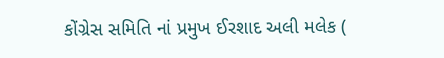કોંગ્રેસ સમિતિ નાં પ્રમુખ ઈરશાદ અલી મલેક (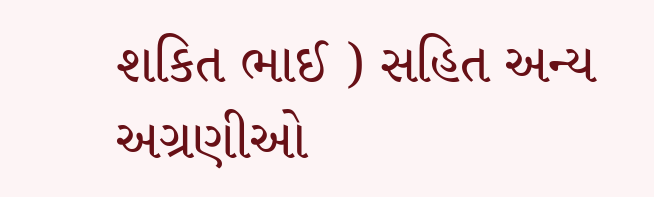શકિત ભાઈ ) સહિત અન્ય અગ્રણીઓ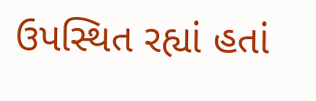ઉપસ્થિત રહ્યાં હતાં